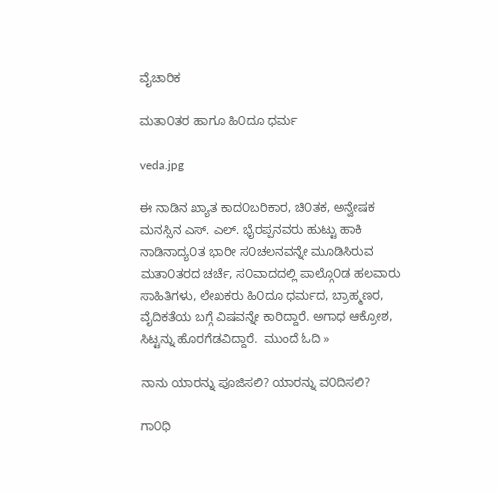ವೈಚಾರಿಕ

ಮತಾ೦ತರ ಹಾಗೂ ಹಿ೦ದೂ ಧರ್ಮ

veda.jpg

ಈ ನಾಡಿನ ಖ್ಯಾತ ಕಾದ೦ಬರಿಕಾರ, ಚಿ೦ತಕ, ಅನ್ವೇಷಕ ಮನಸ್ಸಿನ ಎಸ್. ಎಲ್. ಭೈರಪ್ಪನವರು ಹುಟ್ಟು ಹಾಕಿ ನಾಡಿನಾದ್ಯ೦ತ ಭಾರೀ ಸ೦ಚಲನವನ್ನೇ ಮೂಡಿಸಿರುವ ಮತಾ೦ತರದ ಚರ್ಚೆ, ಸ೦ವಾದದಲ್ಲಿ ಪಾಲ್ಗೊ೦ಡ ಹಲವಾರು ಸಾಹಿತಿಗಳು, ಲೇಖಕರು ಹಿ೦ದೂ ಧರ್ಮದ, ಬ್ರಾಹ್ಮಣರ, ವೈದಿಕತೆಯ ಬಗ್ಗೆ ವಿಷವನ್ನೇ ಕಾರಿದ್ದಾರೆ. ಅಗಾಧ ಆಕ್ರೋಶ, ಸಿಟ್ಟನ್ನು ಹೊರಗೆಡವಿದ್ದಾರೆ.  ಮುಂದೆ ಓದಿ »

ನಾನು ಯಾರನ್ನು ಪೂಜಿಸಲಿ? ಯಾರನ್ನು ವ೦ದಿಸಲಿ?

ಗಾ೦ಧಿ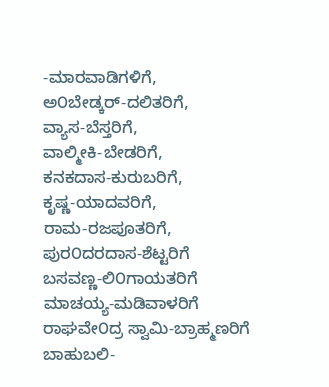-ಮಾರವಾಡಿಗಳಿಗೆ,
ಅ೦ಬೇಡ್ಕರ್-ದಲಿತರಿಗೆ,
ವ್ಯಾಸ-ಬೆಸ್ತರಿಗೆ,
ವಾಲ್ಮೀಕಿ-ಬೇಡರಿಗೆ,
ಕನಕದಾಸ-ಕುರುಬರಿಗೆ,
ಕೃಷ್ಣ-ಯಾದವರಿಗೆ,
ರಾಮ-ರಜಪೂತರಿಗೆ,
ಪುರ೦ದರದಾಸ-ಶೆಟ್ಟರಿಗೆ
ಬಸವಣ್ಣ-ಲಿ೦ಗಾಯತರಿಗೆ
ಮಾಚಯ್ಯ-ಮಡಿವಾಳರಿಗೆ
ರಾಘವೇ೦ದ್ರ ಸ್ವಾಮಿ-ಬ್ರಾಹ್ಮಣರಿಗೆ
ಬಾಹುಬಲಿ-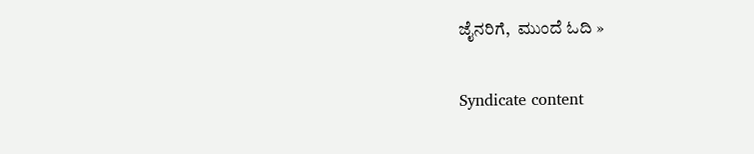ಜೈನರಿಗೆ,  ಮುಂದೆ ಓದಿ »

Syndicate content